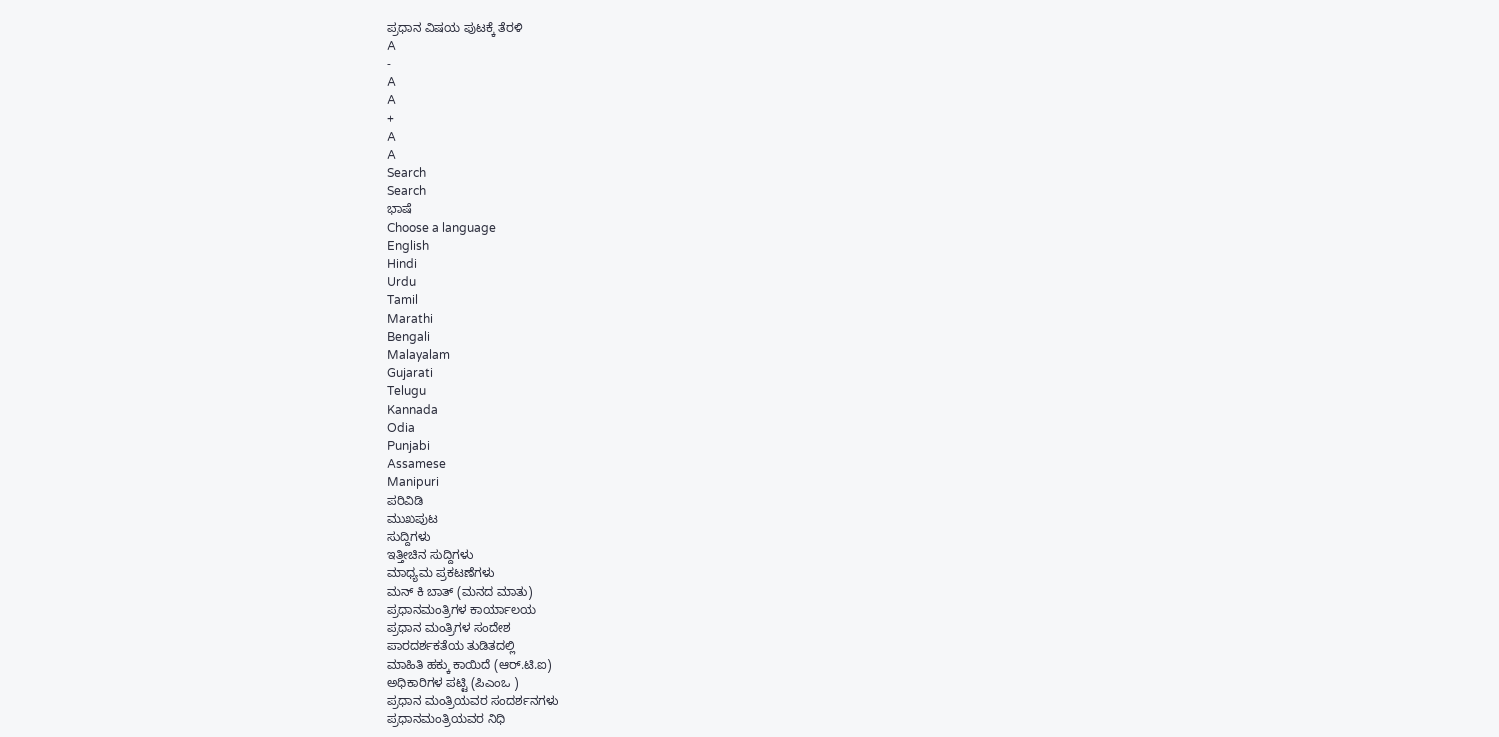ಪ್ರಧಾನ ವಿಷಯ ಪುಟಕ್ಕೆ ತೆರಳಿ
A
-
A
A
+
A
A
Search
Search
ಭಾಷೆ
Choose a language
English
Hindi
Urdu
Tamil
Marathi
Bengali
Malayalam
Gujarati
Telugu
Kannada
Odia
Punjabi
Assamese
Manipuri
ಪರಿವಿಡಿ
ಮುಖಪುಟ
ಸುದ್ದಿಗಳು
ಇತ್ತೀಚಿನ ಸುದ್ದಿಗಳು
ಮಾಧ್ಯಮ ಪ್ರಕಟಣೆಗಳು
ಮನ್ ಕಿ ಬಾತ್ (ಮನದ ಮಾತು)
ಪ್ರಧಾನಮಂತ್ರಿಗಳ ಕಾರ್ಯಾಲಯ
ಪ್ರಧಾನ ಮಂತ್ರಿಗಳ ಸಂದೇಶ
ಪಾರದರ್ಶಕತೆಯ ತುಡಿತದಲ್ಲಿ
ಮಾಹಿತಿ ಹಕ್ಕು ಕಾಯಿದೆ (ಆರ್.ಟಿ.ಐ)
ಅಧಿಕಾರಿಗಳ ಪಟ್ಟಿ (ಪಿಎಂಒ )
ಪ್ರಧಾನ ಮಂತ್ರಿಯವರ ಸಂದರ್ಶನಗಳು
ಪ್ರಧಾನಮಂತ್ರಿಯವರ ನಿಧಿ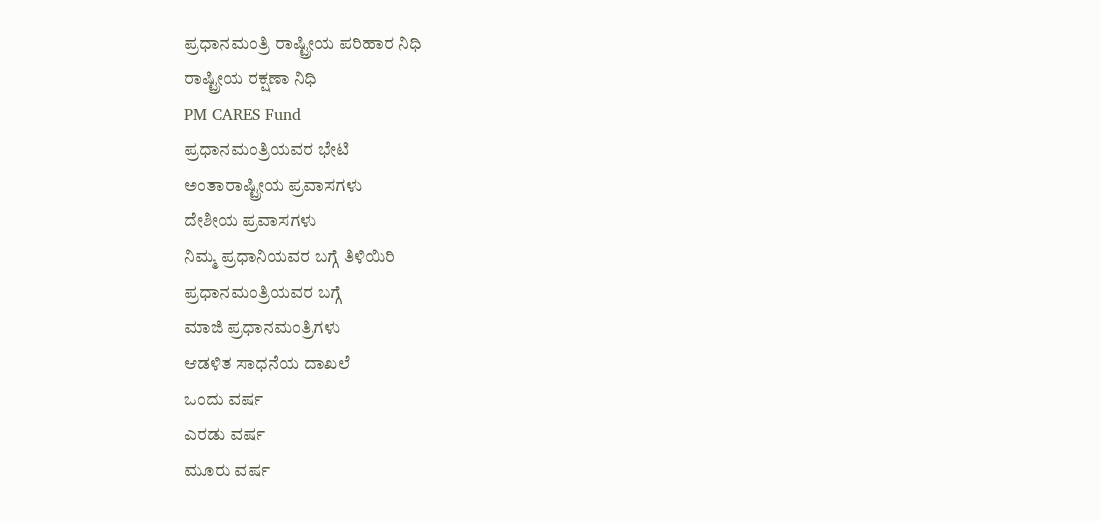ಪ್ರಧಾನಮಂತ್ರಿ ರಾಷ್ಟ್ರೀಯ ಪರಿಹಾರ ನಿಧಿ
ರಾಷ್ಟ್ರೀಯ ರಕ್ಷಣಾ ನಿಧಿ
PM CARES Fund
ಪ್ರಧಾನಮಂತ್ರಿಯವರ ಭೇಟಿ
ಅಂತಾರಾಷ್ಟ್ರೀಯ ಪ್ರವಾಸಗಳು
ದೇಶೀಯ ಪ್ರವಾಸಗಳು
ನಿಮ್ಮ ಪ್ರಧಾನಿಯವರ ಬಗ್ಗೆ ತಿಳಿಯಿರಿ
ಪ್ರಧಾನಮಂತ್ರಿಯವರ ಬಗ್ಗೆ
ಮಾಜಿ ಪ್ರಧಾನಮಂತ್ರಿಗಳು
ಆಡಳಿತ ಸಾಧನೆಯ ದಾಖಲೆ
ಒಂದು ವರ್ಷ
ಎರಡು ವರ್ಷ
ಮೂರು ವರ್ಷ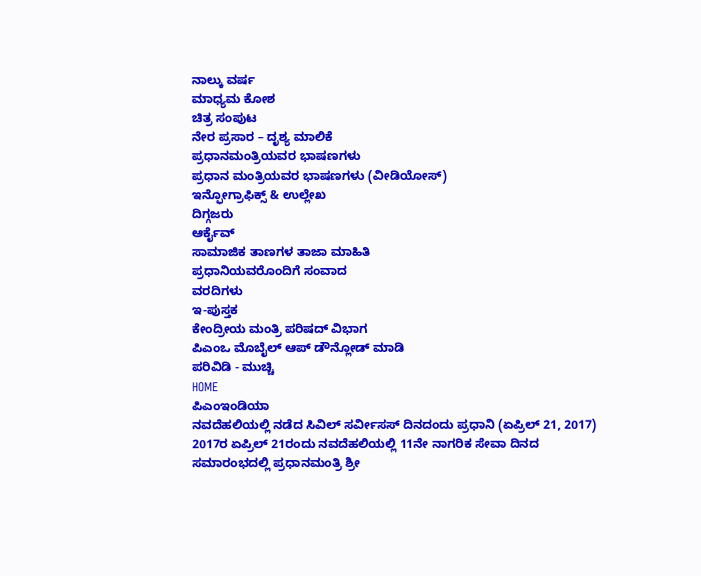ನಾಲ್ಕು ವರ್ಷ
ಮಾಧ್ಯಮ ಕೋಶ
ಚಿತ್ರ ಸಂಪುಟ
ನೇರ ಪ್ರಸಾರ – ದೃಶ್ಯ ಮಾಲಿಕೆ
ಪ್ರಧಾನಮಂತ್ರಿಯವರ ಭಾಷಣಗಳು
ಪ್ರಧಾನ ಮಂತ್ರಿಯವರ ಭಾಷಣಗಳು (ವೀಡಿಯೋಸ್)
ಇನ್ಫೋಗ್ರಾಫಿಕ್ಸ್ & ಉಲ್ಲೇಖ
ದಿಗ್ಗಜರು
ಆರ್ಕೈವ್
ಸಾಮಾಜಿಕ ತಾಣಗಳ ತಾಜಾ ಮಾಹಿತಿ
ಪ್ರಧಾನಿಯವರೊಂದಿಗೆ ಸಂವಾದ
ವರದಿಗಳು
ಇ-ಪುಸ್ತಕ
ಕೇಂದ್ರೀಯ ಮಂತ್ರಿ ಪರಿಷದ್ ವಿಭಾಗ
ಪಿಎಂಒ ಮೊಬೈಲ್ ಆಪ್ ಡೌನ್ಲೋಡ್ ಮಾಡಿ
ಪರಿವಿಡಿ - ಮುಚ್ಚಿ
HOME
ಪಿಎಂಇಂಡಿಯಾ
ನವದೆಹಲಿಯಲ್ಲಿ ನಡೆದ ಸಿವಿಲ್ ಸರ್ವೀಸಸ್ ದಿನದಂದು ಪ್ರಧಾನಿ (ಏಪ್ರಿಲ್ 21, 2017)
2017ರ ಏಪ್ರಿಲ್ 21ರಂದು ನವದೆಹಲಿಯಲ್ಲಿ 11ನೇ ನಾಗರಿಕ ಸೇವಾ ದಿನದ ಸಮಾರಂಭದಲ್ಲಿ ಪ್ರಧಾನಮಂತ್ರಿ ಶ್ರೀ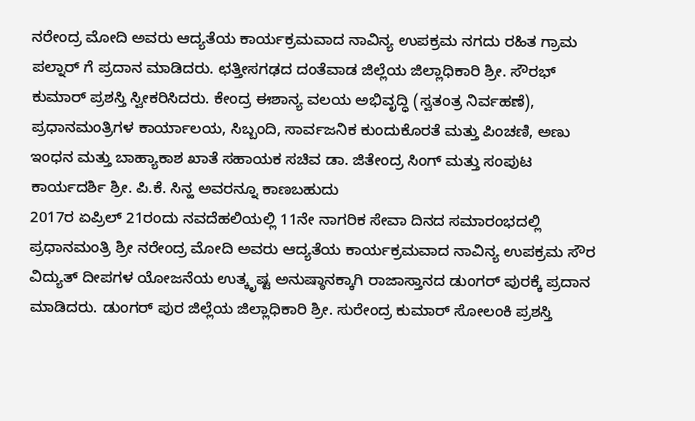ನರೇಂದ್ರ ಮೋದಿ ಅವರು ಆದ್ಯತೆಯ ಕಾರ್ಯಕ್ರಮವಾದ ನಾವಿನ್ಯ ಉಪಕ್ರಮ ನಗದು ರಹಿತ ಗ್ರಾಮ ಪಲ್ನಾರ್ ಗೆ ಪ್ರದಾನ ಮಾಡಿದರು. ಛತ್ತೀಸಗಢದ ದಂತೆವಾಡ ಜಿಲ್ಲೆಯ ಜಿಲ್ಲಾಧಿಕಾರಿ ಶ್ರೀ. ಸೌರಭ್ ಕುಮಾರ್ ಪ್ರಶಸ್ತಿ ಸ್ವೀಕರಿಸಿದರು. ಕೇಂದ್ರ ಈಶಾನ್ಯ ವಲಯ ಅಭಿವೃದ್ಧಿ (ಸ್ವತಂತ್ರ ನಿರ್ವಹಣೆ), ಪ್ರಧಾನಮಂತ್ರಿಗಳ ಕಾರ್ಯಾಲಯ, ಸಿಬ್ಬಂದಿ, ಸಾರ್ವಜನಿಕ ಕುಂದುಕೊರತೆ ಮತ್ತು ಪಿಂಚಣಿ, ಅಣು ಇಂಧನ ಮತ್ತು ಬಾಹ್ಯಾಕಾಶ ಖಾತೆ ಸಹಾಯಕ ಸಚಿವ ಡಾ. ಜಿತೇಂದ್ರ ಸಿಂಗ್ ಮತ್ತು ಸಂಪುಟ ಕಾರ್ಯದರ್ಶಿ ಶ್ರೀ. ಪಿ.ಕೆ. ಸಿನ್ಹ ಅವರನ್ನೂ ಕಾಣಬಹುದು
2017ರ ಏಪ್ರಿಲ್ 21ರಂದು ನವದೆಹಲಿಯಲ್ಲಿ 11ನೇ ನಾಗರಿಕ ಸೇವಾ ದಿನದ ಸಮಾರಂಭದಲ್ಲಿ ಪ್ರಧಾನಮಂತ್ರಿ ಶ್ರೀ ನರೇಂದ್ರ ಮೋದಿ ಅವರು ಆದ್ಯತೆಯ ಕಾರ್ಯಕ್ರಮವಾದ ನಾವಿನ್ಯ ಉಪಕ್ರಮ ಸೌರ ವಿದ್ಯುತ್ ದೀಪಗಳ ಯೋಜನೆಯ ಉತ್ಕೃಷ್ಟ ಅನುಷ್ಠಾನಕ್ಕಾಗಿ ರಾಜಾಸ್ತಾನದ ಡುಂಗರ್ ಪುರಕ್ಕೆ ಪ್ರದಾನ ಮಾಡಿದರು. ಡುಂಗರ್ ಪುರ ಜಿಲ್ಲೆಯ ಜಿಲ್ಲಾಧಿಕಾರಿ ಶ್ರೀ. ಸುರೇಂದ್ರ ಕುಮಾರ್ ಸೋಲಂಕಿ ಪ್ರಶಸ್ತಿ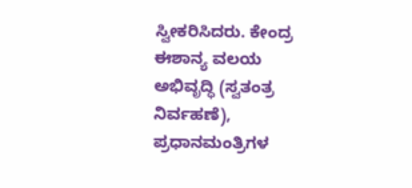ಸ್ವೀಕರಿಸಿದರು. ಕೇಂದ್ರ ಈಶಾನ್ಯ ವಲಯ ಅಭಿವೃದ್ಧಿ (ಸ್ವತಂತ್ರ ನಿರ್ವಹಣೆ), ಪ್ರಧಾನಮಂತ್ರಿಗಳ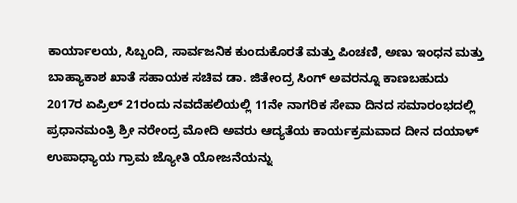ಕಾರ್ಯಾಲಯ, ಸಿಬ್ಬಂದಿ, ಸಾರ್ವಜನಿಕ ಕುಂದುಕೊರತೆ ಮತ್ತು ಪಿಂಚಣಿ, ಅಣು ಇಂಧನ ಮತ್ತು ಬಾಹ್ಯಾಕಾಶ ಖಾತೆ ಸಹಾಯಕ ಸಚಿವ ಡಾ. ಜಿತೇಂದ್ರ ಸಿಂಗ್ ಅವರನ್ನೂ ಕಾಣಬಹುದು
2017ರ ಏಪ್ರಿಲ್ 21ರಂದು ನವದೆಹಲಿಯಲ್ಲಿ 11ನೇ ನಾಗರಿಕ ಸೇವಾ ದಿನದ ಸಮಾರಂಭದಲ್ಲಿ ಪ್ರಧಾನಮಂತ್ರಿ ಶ್ರೀ ನರೇಂದ್ರ ಮೋದಿ ಅವರು ಆದ್ಯತೆಯ ಕಾರ್ಯಕ್ರಮವಾದ ದೀನ ದಯಾಳ್ ಉಪಾಧ್ಯಾಯ ಗ್ರಾಮ ಜ್ಯೋತಿ ಯೋಜನೆಯನ್ನು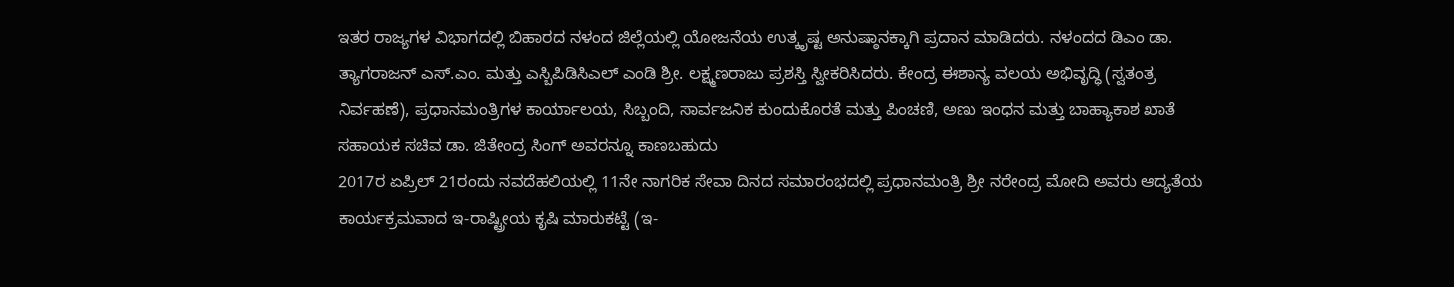ಇತರ ರಾಜ್ಯಗಳ ವಿಭಾಗದಲ್ಲಿ ಬಿಹಾರದ ನಳಂದ ಜಿಲ್ಲೆಯಲ್ಲಿ ಯೋಜನೆಯ ಉತ್ಕೃಷ್ಟ ಅನುಷ್ಠಾನಕ್ಕಾಗಿ ಪ್ರದಾನ ಮಾಡಿದರು. ನಳಂದದ ಡಿಎಂ ಡಾ. ತ್ಯಾಗರಾಜನ್ ಎಸ್.ಎಂ. ಮತ್ತು ಎಸ್ಬಿಪಿಡಿಸಿಎಲ್ ಎಂಡಿ ಶ್ರೀ. ಲಕ್ಷ್ಮಣರಾಜು ಪ್ರಶಸ್ತಿ ಸ್ವೀಕರಿಸಿದರು. ಕೇಂದ್ರ ಈಶಾನ್ಯ ವಲಯ ಅಭಿವೃದ್ಧಿ (ಸ್ವತಂತ್ರ ನಿರ್ವಹಣೆ), ಪ್ರಧಾನಮಂತ್ರಿಗಳ ಕಾರ್ಯಾಲಯ, ಸಿಬ್ಬಂದಿ, ಸಾರ್ವಜನಿಕ ಕುಂದುಕೊರತೆ ಮತ್ತು ಪಿಂಚಣಿ, ಅಣು ಇಂಧನ ಮತ್ತು ಬಾಹ್ಯಾಕಾಶ ಖಾತೆ ಸಹಾಯಕ ಸಚಿವ ಡಾ. ಜಿತೇಂದ್ರ ಸಿಂಗ್ ಅವರನ್ನೂ ಕಾಣಬಹುದು
2017ರ ಏಪ್ರಿಲ್ 21ರಂದು ನವದೆಹಲಿಯಲ್ಲಿ 11ನೇ ನಾಗರಿಕ ಸೇವಾ ದಿನದ ಸಮಾರಂಭದಲ್ಲಿ ಪ್ರಧಾನಮಂತ್ರಿ ಶ್ರೀ ನರೇಂದ್ರ ಮೋದಿ ಅವರು ಆದ್ಯತೆಯ ಕಾರ್ಯಕ್ರಮವಾದ ಇ-ರಾಷ್ಟ್ರೀಯ ಕೃಷಿ ಮಾರುಕಟ್ಟೆ (ಇ-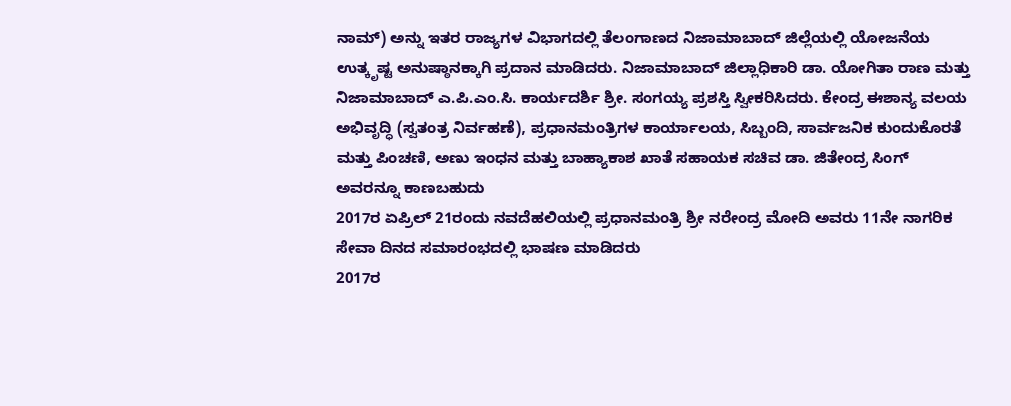ನಾಮ್) ಅನ್ನು ಇತರ ರಾಜ್ಯಗಳ ವಿಭಾಗದಲ್ಲಿ ತೆಲಂಗಾಣದ ನಿಜಾಮಾಬಾದ್ ಜಿಲ್ಲೆಯಲ್ಲಿ ಯೋಜನೆಯ ಉತ್ಕೃಷ್ಟ ಅನುಷ್ಠಾನಕ್ಕಾಗಿ ಪ್ರದಾನ ಮಾಡಿದರು. ನಿಜಾಮಾಬಾದ್ ಜಿಲ್ಲಾಧಿಕಾರಿ ಡಾ. ಯೋಗಿತಾ ರಾಣ ಮತ್ತು ನಿಜಾಮಾಬಾದ್ ಎ.ಪಿ.ಎಂ.ಸಿ. ಕಾರ್ಯದರ್ಶಿ ಶ್ರೀ. ಸಂಗಯ್ಯ ಪ್ರಶಸ್ತಿ ಸ್ವೀಕರಿಸಿದರು. ಕೇಂದ್ರ ಈಶಾನ್ಯ ವಲಯ ಅಭಿವೃದ್ಧಿ (ಸ್ವತಂತ್ರ ನಿರ್ವಹಣೆ), ಪ್ರಧಾನಮಂತ್ರಿಗಳ ಕಾರ್ಯಾಲಯ, ಸಿಬ್ಬಂದಿ, ಸಾರ್ವಜನಿಕ ಕುಂದುಕೊರತೆ ಮತ್ತು ಪಿಂಚಣಿ, ಅಣು ಇಂಧನ ಮತ್ತು ಬಾಹ್ಯಾಕಾಶ ಖಾತೆ ಸಹಾಯಕ ಸಚಿವ ಡಾ. ಜಿತೇಂದ್ರ ಸಿಂಗ್ ಅವರನ್ನೂ ಕಾಣಬಹುದು
2017ರ ಏಪ್ರಿಲ್ 21ರಂದು ನವದೆಹಲಿಯಲ್ಲಿ ಪ್ರಧಾನಮಂತ್ರಿ ಶ್ರೀ ನರೇಂದ್ರ ಮೋದಿ ಅವರು 11ನೇ ನಾಗರಿಕ ಸೇವಾ ದಿನದ ಸಮಾರಂಭದಲ್ಲಿ ಭಾಷಣ ಮಾಡಿದರು
2017ರ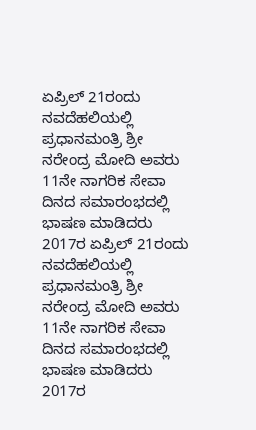ಏಪ್ರಿಲ್ 21ರಂದು ನವದೆಹಲಿಯಲ್ಲಿ ಪ್ರಧಾನಮಂತ್ರಿ ಶ್ರೀ ನರೇಂದ್ರ ಮೋದಿ ಅವರು 11ನೇ ನಾಗರಿಕ ಸೇವಾ ದಿನದ ಸಮಾರಂಭದಲ್ಲಿ ಭಾಷಣ ಮಾಡಿದರು
2017ರ ಏಪ್ರಿಲ್ 21ರಂದು ನವದೆಹಲಿಯಲ್ಲಿ ಪ್ರಧಾನಮಂತ್ರಿ ಶ್ರೀ ನರೇಂದ್ರ ಮೋದಿ ಅವರು 11ನೇ ನಾಗರಿಕ ಸೇವಾ ದಿನದ ಸಮಾರಂಭದಲ್ಲಿ ಭಾಷಣ ಮಾಡಿದರು
2017ರ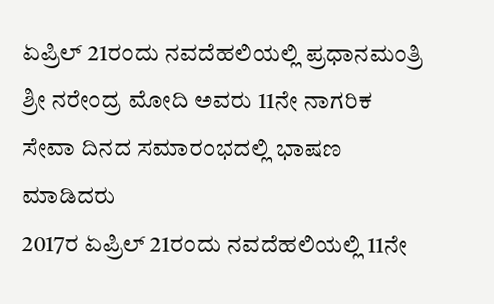ಏಪ್ರಿಲ್ 21ರಂದು ನವದೆಹಲಿಯಲ್ಲಿ ಪ್ರಧಾನಮಂತ್ರಿ ಶ್ರೀ ನರೇಂದ್ರ ಮೋದಿ ಅವರು 11ನೇ ನಾಗರಿಕ ಸೇವಾ ದಿನದ ಸಮಾರಂಭದಲ್ಲಿ ಭಾಷಣ ಮಾಡಿದರು
2017ರ ಏಪ್ರಿಲ್ 21ರಂದು ನವದೆಹಲಿಯಲ್ಲಿ 11ನೇ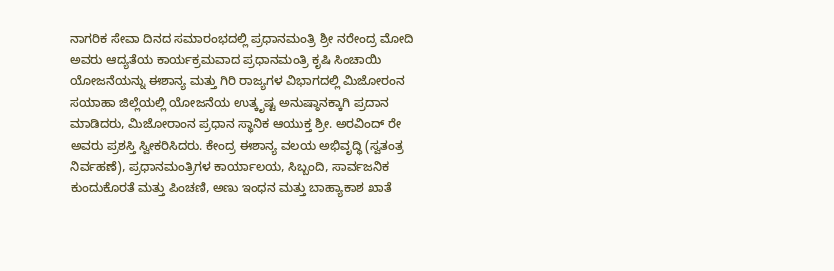ನಾಗರಿಕ ಸೇವಾ ದಿನದ ಸಮಾರಂಭದಲ್ಲಿ ಪ್ರಧಾನಮಂತ್ರಿ ಶ್ರೀ ನರೇಂದ್ರ ಮೋದಿ ಅವರು ಆದ್ಯತೆಯ ಕಾರ್ಯಕ್ರಮವಾದ ಪ್ರಧಾನಮಂತ್ರಿ ಕೃಷಿ ಸಿಂಚಾಯಿ ಯೋಜನೆಯನ್ನು ಈಶಾನ್ಯ ಮತ್ತು ಗಿರಿ ರಾಜ್ಯಗಳ ವಿಭಾಗದಲ್ಲಿ ಮಿಜೋರಂನ ಸಯಾಹಾ ಜಿಲ್ಲೆಯಲ್ಲಿ ಯೋಜನೆಯ ಉತ್ಕೃಷ್ಟ ಅನುಷ್ಠಾನಕ್ಕಾಗಿ ಪ್ರದಾನ ಮಾಡಿದರು, ಮಿಜೋರಾಂನ ಪ್ರಧಾನ ಸ್ಥಾನಿಕ ಆಯುಕ್ತ ಶ್ರೀ. ಅರವಿಂದ್ ರೇ ಅವರು ಪ್ರಶಸ್ತಿ ಸ್ವೀಕರಿಸಿದರು. ಕೇಂದ್ರ ಈಶಾನ್ಯ ವಲಯ ಅಭಿವೃದ್ಧಿ (ಸ್ವತಂತ್ರ ನಿರ್ವಹಣೆ), ಪ್ರಧಾನಮಂತ್ರಿಗಳ ಕಾರ್ಯಾಲಯ, ಸಿಬ್ಬಂದಿ, ಸಾರ್ವಜನಿಕ ಕುಂದುಕೊರತೆ ಮತ್ತು ಪಿಂಚಣಿ, ಅಣು ಇಂಧನ ಮತ್ತು ಬಾಹ್ಯಾಕಾಶ ಖಾತೆ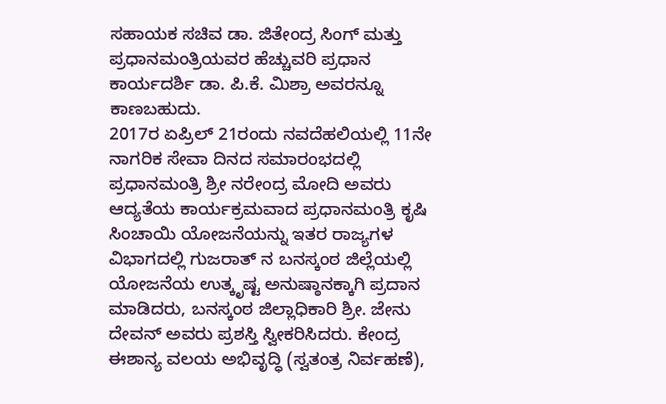ಸಹಾಯಕ ಸಚಿವ ಡಾ. ಜಿತೇಂದ್ರ ಸಿಂಗ್ ಮತ್ತು ಪ್ರಧಾನಮಂತ್ರಿಯವರ ಹೆಚ್ಚುವರಿ ಪ್ರಧಾನ ಕಾರ್ಯದರ್ಶಿ ಡಾ. ಪಿ.ಕೆ. ಮಿಶ್ರಾ ಅವರನ್ನೂ ಕಾಣಬಹುದು.
2017ರ ಏಪ್ರಿಲ್ 21ರಂದು ನವದೆಹಲಿಯಲ್ಲಿ 11ನೇ ನಾಗರಿಕ ಸೇವಾ ದಿನದ ಸಮಾರಂಭದಲ್ಲಿ ಪ್ರಧಾನಮಂತ್ರಿ ಶ್ರೀ ನರೇಂದ್ರ ಮೋದಿ ಅವರು ಆದ್ಯತೆಯ ಕಾರ್ಯಕ್ರಮವಾದ ಪ್ರಧಾನಮಂತ್ರಿ ಕೃಷಿ ಸಿಂಚಾಯಿ ಯೋಜನೆಯನ್ನು ಇತರ ರಾಜ್ಯಗಳ ವಿಭಾಗದಲ್ಲಿ ಗುಜರಾತ್ ನ ಬನಸ್ಕಂಠ ಜಿಲ್ಲೆಯಲ್ಲಿ ಯೋಜನೆಯ ಉತ್ಕೃಷ್ಟ ಅನುಷ್ಠಾನಕ್ಕಾಗಿ ಪ್ರದಾನ ಮಾಡಿದರು, ಬನಸ್ಕಂಠ ಜಿಲ್ಲಾಧಿಕಾರಿ ಶ್ರೀ. ಜೇನು ದೇವನ್ ಅವರು ಪ್ರಶಸ್ತಿ ಸ್ವೀಕರಿಸಿದರು. ಕೇಂದ್ರ ಈಶಾನ್ಯ ವಲಯ ಅಭಿವೃದ್ಧಿ (ಸ್ವತಂತ್ರ ನಿರ್ವಹಣೆ),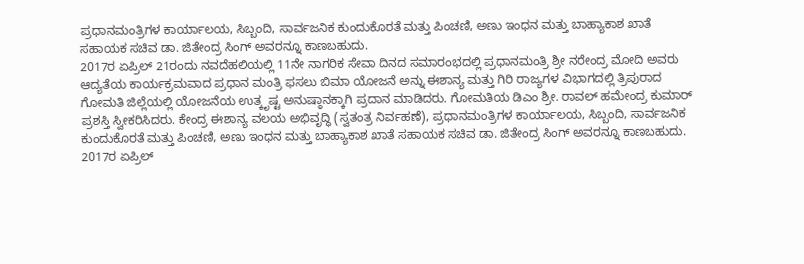ಪ್ರಧಾನಮಂತ್ರಿಗಳ ಕಾರ್ಯಾಲಯ, ಸಿಬ್ಬಂದಿ, ಸಾರ್ವಜನಿಕ ಕುಂದುಕೊರತೆ ಮತ್ತು ಪಿಂಚಣಿ, ಅಣು ಇಂಧನ ಮತ್ತು ಬಾಹ್ಯಾಕಾಶ ಖಾತೆ ಸಹಾಯಕ ಸಚಿವ ಡಾ. ಜಿತೇಂದ್ರ ಸಿಂಗ್ ಅವರನ್ನೂ ಕಾಣಬಹುದು.
2017ರ ಏಪ್ರಿಲ್ 21ರಂದು ನವದೆಹಲಿಯಲ್ಲಿ 11ನೇ ನಾಗರಿಕ ಸೇವಾ ದಿನದ ಸಮಾರಂಭದಲ್ಲಿ ಪ್ರಧಾನಮಂತ್ರಿ ಶ್ರೀ ನರೇಂದ್ರ ಮೋದಿ ಅವರು ಆದ್ಯತೆಯ ಕಾರ್ಯಕ್ರಮವಾದ ಪ್ರಧಾನ ಮಂತ್ರಿ ಫಸಲು ಬಿಮಾ ಯೋಜನೆ ಅನ್ನು ಈಶಾನ್ಯ ಮತ್ತು ಗಿರಿ ರಾಜ್ಯಗಳ ವಿಭಾಗದಲ್ಲಿ ತ್ರಿಪುರಾದ ಗೋಮತಿ ಜಿಲ್ಲೆಯಲ್ಲಿ ಯೋಜನೆಯ ಉತ್ಕೃಷ್ಟ ಅನುಷ್ಠಾನಕ್ಕಾಗಿ ಪ್ರದಾನ ಮಾಡಿದರು. ಗೋಮತಿಯ ಡಿಎಂ ಶ್ರೀ. ರಾವಲ್ ಹಮೇಂದ್ರ ಕುಮಾರ್ ಪ್ರಶಸ್ತಿ ಸ್ವೀಕರಿಸಿದರು. ಕೇಂದ್ರ ಈಶಾನ್ಯ ವಲಯ ಅಭಿವೃದ್ಧಿ (ಸ್ವತಂತ್ರ ನಿರ್ವಹಣೆ), ಪ್ರಧಾನಮಂತ್ರಿಗಳ ಕಾರ್ಯಾಲಯ, ಸಿಬ್ಬಂದಿ, ಸಾರ್ವಜನಿಕ ಕುಂದುಕೊರತೆ ಮತ್ತು ಪಿಂಚಣಿ, ಅಣು ಇಂಧನ ಮತ್ತು ಬಾಹ್ಯಾಕಾಶ ಖಾತೆ ಸಹಾಯಕ ಸಚಿವ ಡಾ. ಜಿತೇಂದ್ರ ಸಿಂಗ್ ಅವರನ್ನೂ ಕಾಣಬಹುದು.
2017ರ ಏಪ್ರಿಲ್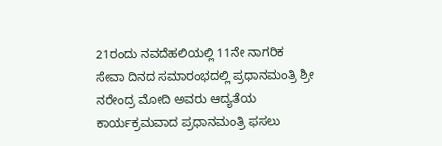21ರಂದು ನವದೆಹಲಿಯಲ್ಲಿ 11ನೇ ನಾಗರಿಕ ಸೇವಾ ದಿನದ ಸಮಾರಂಭದಲ್ಲಿ ಪ್ರಧಾನಮಂತ್ರಿ ಶ್ರೀ ನರೇಂದ್ರ ಮೋದಿ ಅವರು ಆದ್ಯತೆಯ ಕಾರ್ಯಕ್ರಮವಾದ ಪ್ರಧಾನಮಂತ್ರಿ ಫಸಲು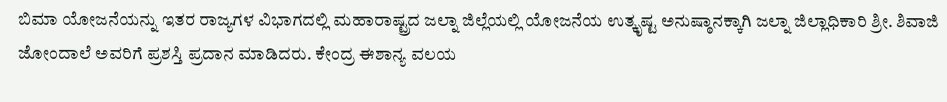ಬಿಮಾ ಯೋಜನೆಯನ್ನು ಇತರ ರಾಜ್ಯಗಳ ವಿಭಾಗದಲ್ಲಿ ಮಹಾರಾಷ್ಟ್ರದ ಜಲ್ನಾ ಜಿಲ್ಲೆಯಲ್ಲಿ ಯೋಜನೆಯ ಉತ್ಕೃಷ್ಟ ಅನುಷ್ಠಾನಕ್ಕಾಗಿ ಜಲ್ನಾ ಜಿಲ್ಲಾಧಿಕಾರಿ ಶ್ರೀ. ಶಿವಾಜಿ ಜೋಂದಾಲೆ ಅವರಿಗೆ ಪ್ರಶಸ್ತಿ ಪ್ರದಾನ ಮಾಡಿದರು. ಕೇಂದ್ರ ಈಶಾನ್ಯ ವಲಯ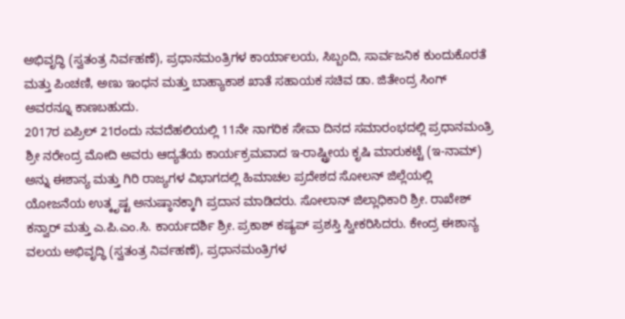ಅಭಿವೃದ್ಧಿ (ಸ್ವತಂತ್ರ ನಿರ್ವಹಣೆ), ಪ್ರಧಾನಮಂತ್ರಿಗಳ ಕಾರ್ಯಾಲಯ, ಸಿಬ್ಬಂದಿ, ಸಾರ್ವಜನಿಕ ಕುಂದುಕೊರತೆ ಮತ್ತು ಪಿಂಚಣಿ, ಅಣು ಇಂಧನ ಮತ್ತು ಬಾಹ್ಯಾಕಾಶ ಖಾತೆ ಸಹಾಯಕ ಸಚಿವ ಡಾ. ಜಿತೇಂದ್ರ ಸಿಂಗ್ ಅವರನ್ನೂ ಕಾಣಬಹುದು.
2017ರ ಏಪ್ರಿಲ್ 21ರಂದು ನವದೆಹಲಿಯಲ್ಲಿ 11ನೇ ನಾಗರಿಕ ಸೇವಾ ದಿನದ ಸಮಾರಂಭದಲ್ಲಿ ಪ್ರಧಾನಮಂತ್ರಿ ಶ್ರೀ ನರೇಂದ್ರ ಮೋದಿ ಅವರು ಆದ್ಯತೆಯ ಕಾರ್ಯಕ್ರಮವಾದ ಇ-ರಾಷ್ಟ್ರೀಯ ಕೃಷಿ ಮಾರುಕಟ್ಟೆ (ಇ-ನಾಮ್) ಅನ್ನು ಈಶಾನ್ಯ ಮತ್ತು ಗಿರಿ ರಾಜ್ಯಗಳ ವಿಭಾಗದಲ್ಲಿ ಹಿಮಾಚಲ ಪ್ರದೇಶದ ಸೋಲನ್ ಜಿಲ್ಲೆಯಲ್ಲಿ ಯೋಜನೆಯ ಉತ್ಕೃಷ್ಟ ಅನುಷ್ಠಾನಕ್ಕಾಗಿ ಪ್ರದಾನ ಮಾಡಿದರು. ಸೋಲಾನ್ ಜಿಲ್ಲಾಧಿಕಾರಿ ಶ್ರೀ. ರಾಖೇಶ್ ಕನ್ವಾರ್ ಮತ್ತು ಎ.ಪಿ.ಎಂ.ಸಿ. ಕಾರ್ಯದರ್ಶಿ ಶ್ರೀ. ಪ್ರಕಾಶ್ ಕಷ್ಯಪ್ ಪ್ರಶಸ್ತಿ ಸ್ವೀಕರಿಸಿದರು. ಕೇಂದ್ರ ಈಶಾನ್ಯ ವಲಯ ಅಭಿವೃದ್ಧಿ (ಸ್ವತಂತ್ರ ನಿರ್ವಹಣೆ), ಪ್ರಧಾನಮಂತ್ರಿಗಳ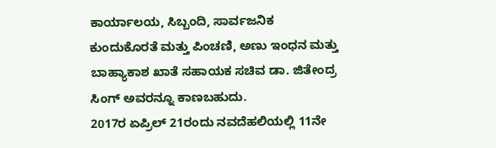ಕಾರ್ಯಾಲಯ, ಸಿಬ್ಬಂದಿ, ಸಾರ್ವಜನಿಕ ಕುಂದುಕೊರತೆ ಮತ್ತು ಪಿಂಚಣಿ, ಅಣು ಇಂಧನ ಮತ್ತು ಬಾಹ್ಯಾಕಾಶ ಖಾತೆ ಸಹಾಯಕ ಸಚಿವ ಡಾ. ಜಿತೇಂದ್ರ ಸಿಂಗ್ ಅವರನ್ನೂ ಕಾಣಬಹುದು.
2017ರ ಏಪ್ರಿಲ್ 21ರಂದು ನವದೆಹಲಿಯಲ್ಲಿ 11ನೇ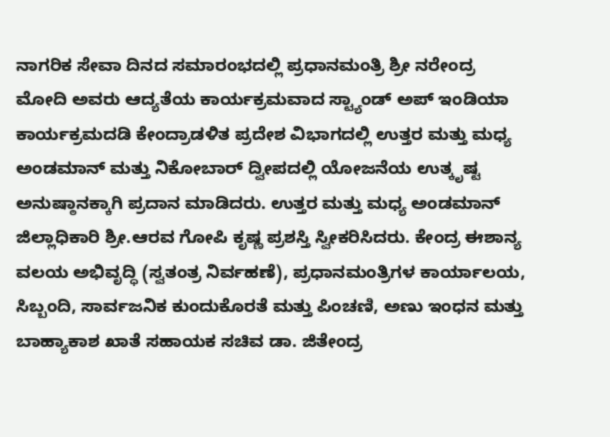ನಾಗರಿಕ ಸೇವಾ ದಿನದ ಸಮಾರಂಭದಲ್ಲಿ ಪ್ರಧಾನಮಂತ್ರಿ ಶ್ರೀ ನರೇಂದ್ರ ಮೋದಿ ಅವರು ಆದ್ಯತೆಯ ಕಾರ್ಯಕ್ರಮವಾದ ಸ್ಟ್ಯಾಂಡ್ ಅಪ್ ಇಂಡಿಯಾ ಕಾರ್ಯಕ್ರಮದಡಿ ಕೇಂದ್ರಾಡಳಿತ ಪ್ರದೇಶ ವಿಭಾಗದಲ್ಲಿ ಉತ್ತರ ಮತ್ತು ಮಧ್ಯ ಅಂಡಮಾನ್ ಮತ್ತು ನಿಕೋಬಾರ್ ದ್ವೀಪದಲ್ಲಿ ಯೋಜನೆಯ ಉತ್ಕೃಷ್ಟ ಅನುಷ್ಠಾನಕ್ಕಾಗಿ ಪ್ರದಾನ ಮಾಡಿದರು. ಉತ್ತರ ಮತ್ತು ಮಧ್ಯ ಅಂಡಮಾನ್ ಜಿಲ್ಲಾಧಿಕಾರಿ ಶ್ರೀ.ಆರವ ಗೋಪಿ ಕೃಷ್ಣ ಪ್ರಶಸ್ತಿ ಸ್ವೀಕರಿಸಿದರು. ಕೇಂದ್ರ ಈಶಾನ್ಯ ವಲಯ ಅಭಿವೃದ್ಧಿ (ಸ್ವತಂತ್ರ ನಿರ್ವಹಣೆ), ಪ್ರಧಾನಮಂತ್ರಿಗಳ ಕಾರ್ಯಾಲಯ, ಸಿಬ್ಬಂದಿ, ಸಾರ್ವಜನಿಕ ಕುಂದುಕೊರತೆ ಮತ್ತು ಪಿಂಚಣಿ, ಅಣು ಇಂಧನ ಮತ್ತು ಬಾಹ್ಯಾಕಾಶ ಖಾತೆ ಸಹಾಯಕ ಸಚಿವ ಡಾ. ಜಿತೇಂದ್ರ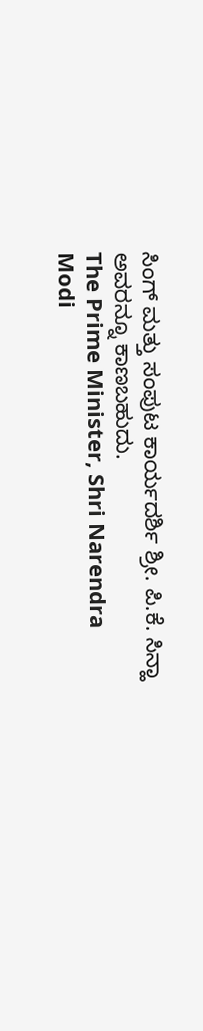ಸಿಂಗ್ ಮತ್ತು ಸಂಪುಟ ಕಾರ್ಯದರ್ಶಿ ಶ್ರೀ. ಪಿ.ಕೆ. ಸಿನ್ಹಾ ಅವರನ್ನೂ ಕಾಣಬಹುದು.
The Prime Minister, Shri Narendra Modi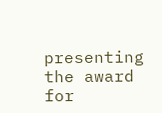presenting the award for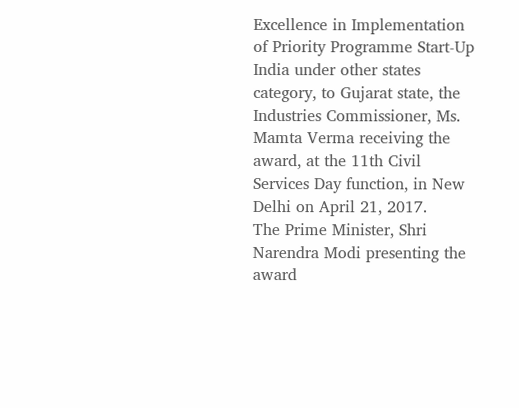Excellence in Implementation of Priority Programme Start-Up India under other states category, to Gujarat state, the Industries Commissioner, Ms. Mamta Verma receiving the award, at the 11th Civil Services Day function, in New Delhi on April 21, 2017.
The Prime Minister, Shri Narendra Modi presenting the award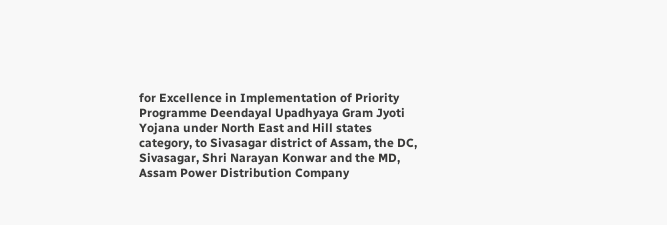for Excellence in Implementation of Priority Programme Deendayal Upadhyaya Gram Jyoti Yojana under North East and Hill states category, to Sivasagar district of Assam, the DC, Sivasagar, Shri Narayan Konwar and the MD, Assam Power Distribution Company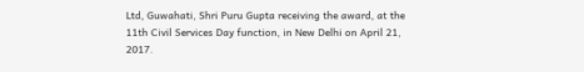Ltd, Guwahati, Shri Puru Gupta receiving the award, at the 11th Civil Services Day function, in New Delhi on April 21, 2017.